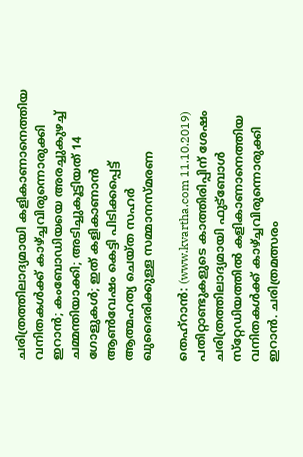ചരിത്രത്തിലാദ്യമായി കളികാണാനെത്തിയ വനിതകള്‍ക്ക് കാഴ്ച്ചവിരുന്നൊരുക്കി ഇറാന്‍; കംബോഡിയയെ അരച്ചുകുഴച്ച് ചമ്മന്തിയാക്കി; അടിച്ചുകൂട്ടിയത് 14 ഗോളുകള്‍; ഇത് കളികാണാന്‍ ആണ്‍വേഷം കെട്ടി പിടിക്കപ്പെട്ട് ആത്മഹത്യ ചെയ്ത സഹര്‍ ഖുദൈരിക്കുള്ള സമ്മാനസ്മരണ

തെഹ്‌റാന്‍: (www.kvartha.com 11.10.2019) പതിറ്റാണ്ടുകളുടെ കാത്തിരിപ്പിന് ശേഷം ചരിത്രത്തിലാദ്യമായി ഫുട്‌ബോള്‍ സ്‌റ്റേഡിയത്തില്‍ കളികാണാനെത്തിയ വനിതകള്‍ക്ക് കാഴ്ച്ചവിരുന്നൊരുക്കി ഇറാന്‍. ചരിത്രമത്സരം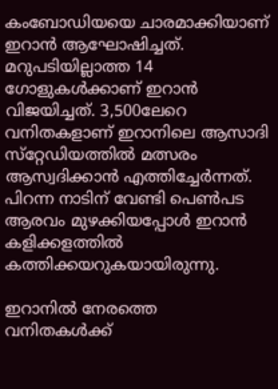കംബോഡിയയെ ചാരമാക്കിയാണ് ഇറാന്‍ ആഘോഷിച്ചത്. മറുപടിയില്ലാത്ത 14 ഗോളുകള്‍ക്കാണ് ഇറാന്‍ വിജയിച്ചത്. 3,500ലേറെ വനിതകളാണ് ഇറാനിലെ ആസാദി സ്‌റ്റേഡിയത്തില്‍ മത്സരം ആസ്വദിക്കാന്‍ എത്തിച്ചേര്‍ന്നത്. പിറന്ന നാടിന് വേണ്ടി പെണ്‍പട ആരവം മുഴക്കിയപ്പോള്‍ ഇറാന്‍ കളിക്കളത്തില്‍ കത്തിക്കയറുകയായിരുന്നു.

ഇറാനില്‍ നേരത്തെ വനിതകള്‍ക്ക്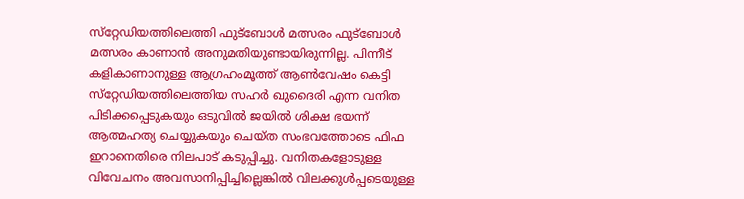സ്‌റ്റേഡിയത്തിലെത്തി ഫുട്‌ബോള്‍ മത്സരം ഫുട്‌ബോള്‍ മത്സരം കാണാന്‍ അനുമതിയുണ്ടായിരുന്നില്ല. പിന്നീട് കളികാണാനുള്ള ആഗ്രഹംമൂത്ത് ആണ്‍വേഷം കെട്ടി സ്‌റ്റേഡിയത്തിലെത്തിയ സഹര്‍ ഖുദൈരി എന്ന വനിത പിടിക്കപ്പെടുകയും ഒടുവില്‍ ജയില്‍ ശിക്ഷ ഭയന്ന് ആത്മഹത്യ ചെയ്യുകയും ചെയ്ത സംഭവത്തോടെ ഫിഫ ഇറാനെതിരെ നിലപാട് കടുപ്പിച്ചു. വനിതകളോടുള്ള വിവേചനം അവസാനിപ്പിച്ചില്ലെങ്കില്‍ വിലക്കുള്‍പ്പടെയുള്ള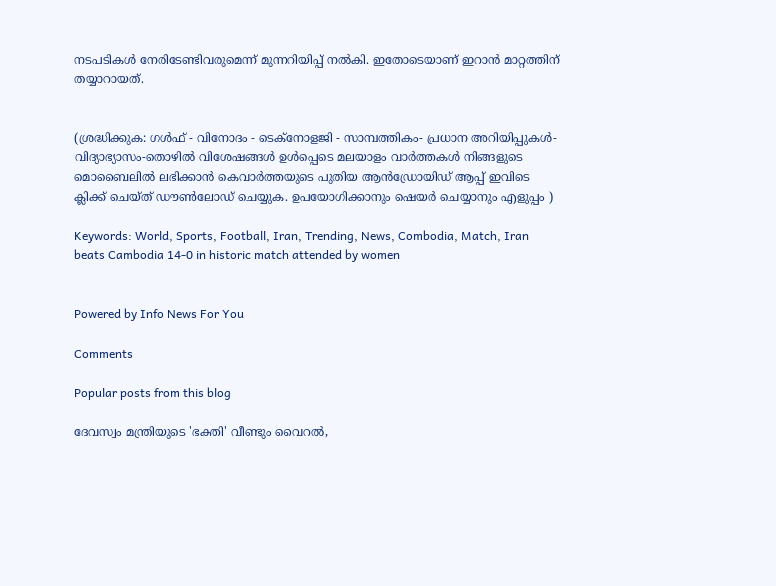നടപടികള്‍ നേരിടേണ്ടിവരുമെന്ന് മുന്നറിയിപ്പ് നല്‍കി. ഇതോടെയാണ് ഇറാന്‍ മാറ്റത്തിന് തയ്യാറായത്.


(ശ്രദ്ധിക്കുക: ഗൾഫ് - വിനോദം - ടെക്നോളജി - സാമ്പത്തികം- പ്രധാന അറിയിപ്പുകൾ-വിദ്യാഭ്യാസം-തൊഴിൽ വിശേഷങ്ങൾ ഉൾപ്പെടെ മലയാളം വാർത്തകൾ നിങ്ങളുടെ മൊബൈലിൽ ലഭിക്കാൻ കെവാർത്തയുടെ പുതിയ ആൻഡ്രോയിഡ് ആപ്പ് ഇവിടെ ക്ലിക്ക് ചെയ്ത് ഡൗൺലോഡ് ചെയ്യുക. ഉപയോഗിക്കാനും ഷെയർ ചെയ്യാനും എളുപ്പം )

Keywords: World, Sports, Football, Iran, Trending, News, Combodia, Match, Iran beats Cambodia 14-0 in historic match attended by women


Powered by Info News For You

Comments

Popular posts from this blog

ദേവസ്വം മന്ത്രിയുടെ 'ഭക്തി' വീണ്ടും വൈറല്‍,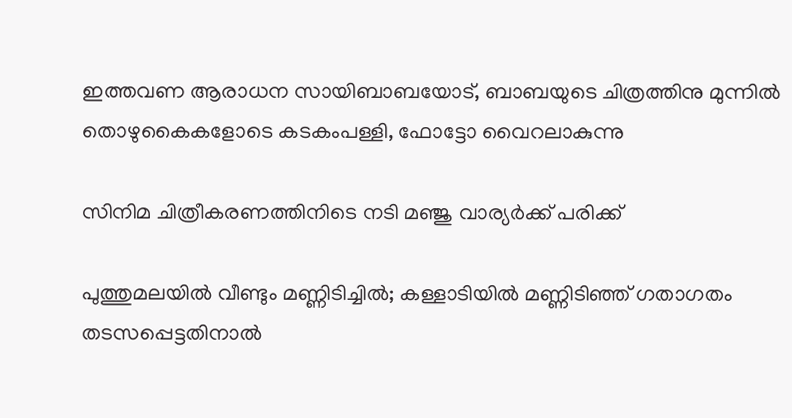ഇത്തവണ ആരാധന സായിബാബയോട്, ബാബയുടെ ചിത്രത്തിനു മുന്നില്‍ തൊഴുകൈകളോടെ കടകംപള്ളി, ഫോട്ടോ വൈറലാകുന്നു

സിനിമ ചിത്രീകരണത്തിനിടെ നടി മഞ്ജു വാര്യര്‍ക്ക് പരിക്ക്

പുത്തുമലയില്‍ വീണ്ടും മണ്ണിടിച്ചില്‍; കള്ളാടിയില്‍ മണ്ണിടിഞ്ഞ് ഗതാഗതം തടസപ്പെട്ടതിനാല്‍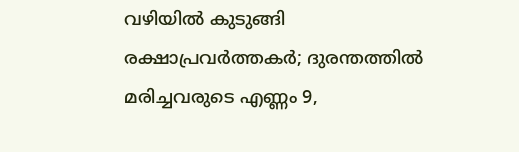വഴിയില്‍ കുടുങ്ങി രക്ഷാപ്രവര്‍ത്തകര്‍; ദുരന്തത്തില്‍ മരിച്ചവരുടെ എണ്ണം 9,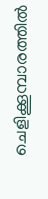ചെളിക്കൂമ്പാരത്തില്‍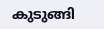കുടുങ്ങി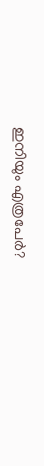ഇനിയും എത്രപേര്‍?